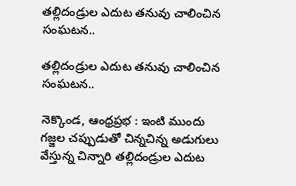తల్లిదండ్రుల ఎదుట తనువు చాలించిన సంఘటన..

తల్లిదండ్రుల ఎదుట తనువు చాలించిన సంఘటన..

నెక్కొండ, ఆంధ్రప్రభ : ఇంటి ముందు గజ్జల చప్పుడుతో చిన్నచిన్న అడుగులు వేస్తున్న చిన్నారి తల్లిదండ్రుల ఎదుట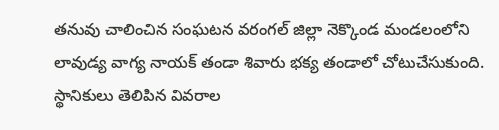తనువు చాలించిన సంఘటన వరంగల్ జిల్లా నెక్కొండ మండలంలోని లావుడ్య వాగ్య నాయక్ తండా శివారు భక్య తండాలో చోటుచేసుకుంది. స్థానికులు తెలిపిన వివరాల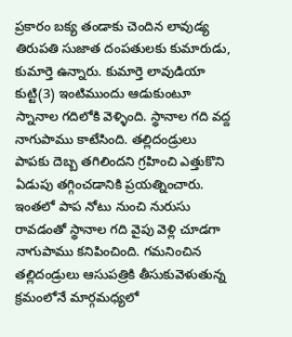ప్రకారం బక్య తండాకు చెందిన లావుడ్య తిరుపతి సుజాత దంపతులకు కుమారుడు, కుమార్తె ఉన్నారు. కుమార్తె లావుడియా కుట్టి(3) ఇంటిముందు ఆడుకుంటూ స్నానాల గదిలోకి వెళ్ళింది. స్థానాల గది వద్ద నాగుపాము కాటేసింది. తల్లిదండ్రులు పాపకు దెబ్బ తగిలిందని గ్రహించి ఎత్తుకొని ఏడుపు తగ్గించడానికి ప్రయత్నించారు. ఇంతలో పాప నోటు నుంచి నురుసు రావడంతో స్థానాల గది వైపు వెళ్లి చూడగా నాగుపాము కనిపించింది. గమనించిన తల్లిదండ్రులు ఆసుపత్రికి తీసుకువెళుతున్న క్రమంలోనే మార్గమధ్యలో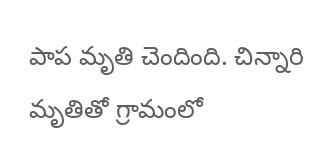పాప మృతి చెందింది. చిన్నారి మృతితో గ్రామంలో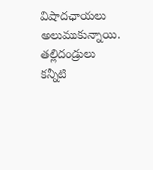విషాదఛాయలు అలుముకున్నాయి. తల్లిదండ్రులు కన్నీటి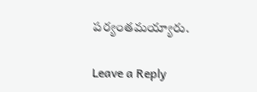పర్యంతమయ్యారు.

Leave a Reply